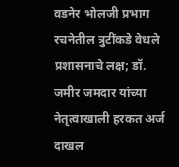वडनेर भोलजी प्रभाग रचनेतील त्रुटींकडे वेधले प्रशासनाचे लक्ष; डॉ. जमीर जमदार यांच्या नेतृत्वाखाली हरकत अर्ज दाखल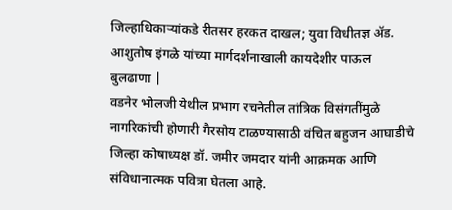जिल्हाधिकाऱ्यांकडे रीतसर हरकत दाखल; युवा विधीतज्ञ ॲड. आशुतोष इंगळे यांच्या मार्गदर्शनाखाली कायदेशीर पाऊल
बुलढाणा |
वडनेर भोलजी येथील प्रभाग रचनेतील तांत्रिक विसंगतींमुळे नागरिकांची होणारी गैरसोय टाळण्यासाठी वंचित बहुजन आघाडीचे जिल्हा कोषाध्यक्ष डॉ. जमीर जमदार यांनी आक्रमक आणि संविधानात्मक पवित्रा घेतला आहे.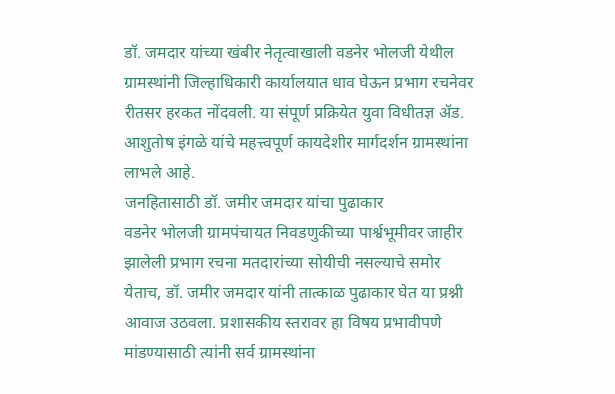डॉ. जमदार यांच्या खंबीर नेतृत्वाखाली वडनेर भोलजी येथील ग्रामस्थांनी जिल्हाधिकारी कार्यालयात धाव घेऊन प्रभाग रचनेवर रीतसर हरकत नोंदवली. या संपूर्ण प्रक्रियेत युवा विधीतज्ञ ॲड. आशुतोष इंगळे यांचे महत्त्वपूर्ण कायदेशीर मार्गदर्शन ग्रामस्थांना लाभले आहे.
जनहितासाठी डॉ. जमीर जमदार यांचा पुढाकार
वडनेर भोलजी ग्रामपंचायत निवडणुकीच्या पार्श्वभूमीवर जाहीर झालेली प्रभाग रचना मतदारांच्या सोयीची नसल्याचे समोर येताच, डॉ. जमीर जमदार यांनी तात्काळ पुढाकार घेत या प्रश्नी आवाज उठवला. प्रशासकीय स्तरावर हा विषय प्रभावीपणे मांडण्यासाठी त्यांनी सर्व ग्रामस्थांना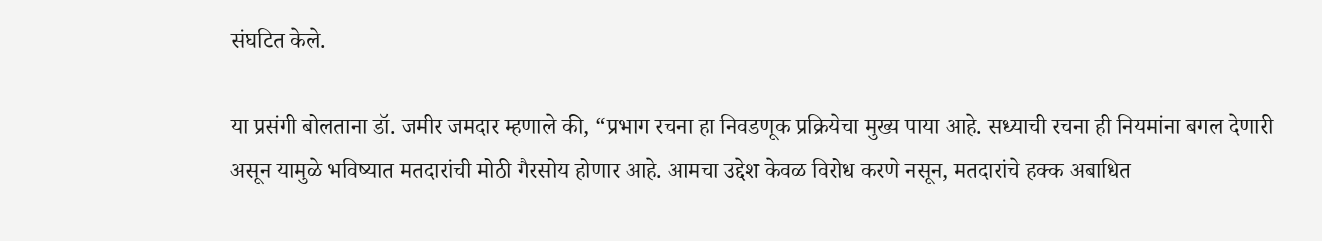संघटित केले.

या प्रसंगी बोलताना डॉ. जमीर जमदार म्हणाले की, “प्रभाग रचना हा निवडणूक प्रक्रियेचा मुख्य पाया आहे. सध्याची रचना ही नियमांना बगल देणारी असून यामुळे भविष्यात मतदारांची मोठी गैरसोय होणार आहे. आमचा उद्देश केवळ विरोध करणे नसून, मतदारांचे हक्क अबाधित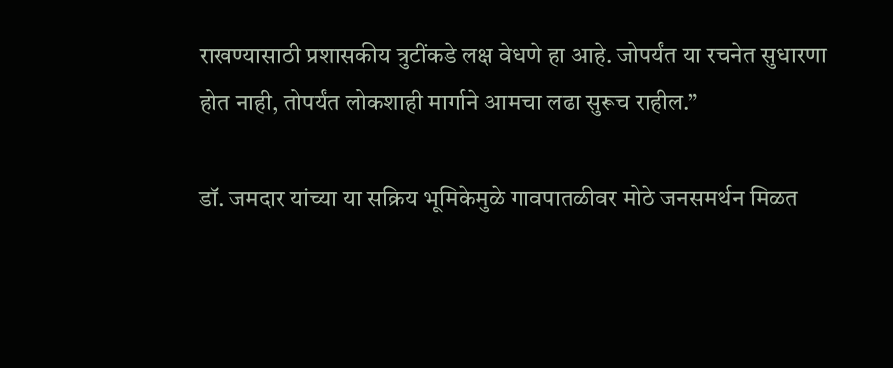राखण्यासाठी प्रशासकीय त्रुटींकडे लक्ष वेधणे हा आहे. जोपर्यंत या रचनेत सुधारणा होत नाही, तोपर्यंत लोकशाही मार्गाने आमचा लढा सुरूच राहील.”

डॉ. जमदार यांच्या या सक्रिय भूमिकेमुळे गावपातळीवर मोठे जनसमर्थन मिळत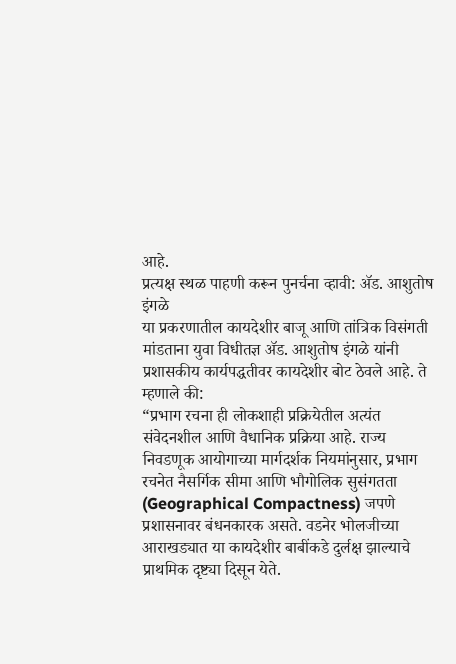आहे.
प्रत्यक्ष स्थळ पाहणी करून पुनर्चना व्हावी: ॲड. आशुतोष इंगळे
या प्रकरणातील कायदेशीर बाजू आणि तांत्रिक विसंगती मांडताना युवा विधीतज्ञ ॲड. आशुतोष इंगळे यांनी प्रशासकीय कार्यपद्धतीवर कायदेशीर बोट ठेवले आहे. ते म्हणाले की:
“प्रभाग रचना ही लोकशाही प्रक्रियेतील अत्यंत संवेदनशील आणि वैधानिक प्रक्रिया आहे. राज्य निवडणूक आयोगाच्या मार्गदर्शक नियमांनुसार, प्रभाग रचनेत नैसर्गिक सीमा आणि भौगोलिक सुसंगतता (Geographical Compactness) जपणे प्रशासनावर बंधनकारक असते. वडनेर भोलजीच्या आराखड्यात या कायदेशीर बाबींकडे दुर्लक्ष झाल्याचे प्राथमिक दृष्ट्या दिसून येते.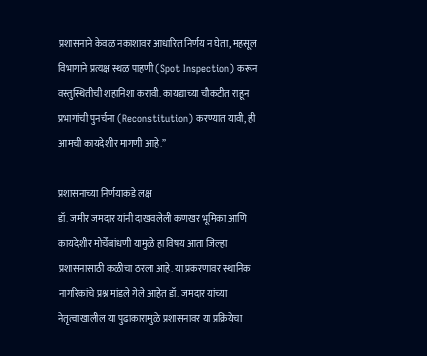प्रशासनाने केवळ नकाशावर आधारित निर्णय न घेता, महसूल विभागाने प्रत्यक्ष स्थळ पाहणी (Spot Inspection) करून वस्तुस्थितीची शहानिशा करावी. कायद्याच्या चौकटीत राहून प्रभागांची पुनर्चना (Reconstitution) करण्यात यावी, ही आमची कायदेशीर मागणी आहे.”

प्रशासनाच्या निर्णयाकडे लक्ष
डॉ. जमीर जमदार यांनी दाखवलेली कणखर भूमिका आणि कायदेशीर मोर्चेंबांधणी यामुळे हा विषय आता जिल्हा प्रशासनासाठी कळीचा ठरला आहे. या प्रकरणावर स्थानिक नागरिकांचे प्रश्न मांडले गेले आहेत डॉ. जमदार यांच्या नेतृत्वाखालील या पुढाकारामुळे प्रशासनावर या प्रक्रियेचा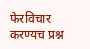फेरविचार करण्यच प्रश्न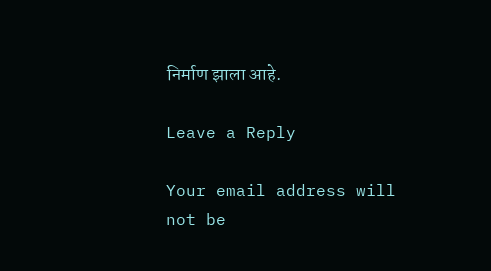निर्माण झाला आहे.

Leave a Reply

Your email address will not be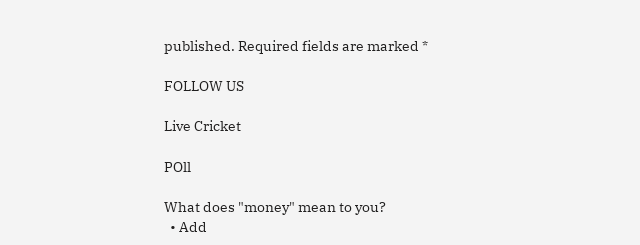published. Required fields are marked *

FOLLOW US

Live Cricket

POll

What does "money" mean to you?
  • Add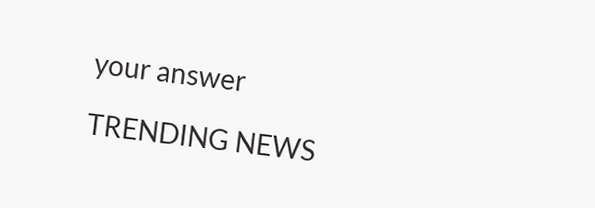your answer

TRENDING NEWS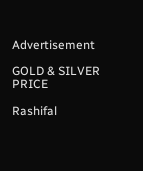Advertisement

GOLD & SILVER PRICE

Rashifal